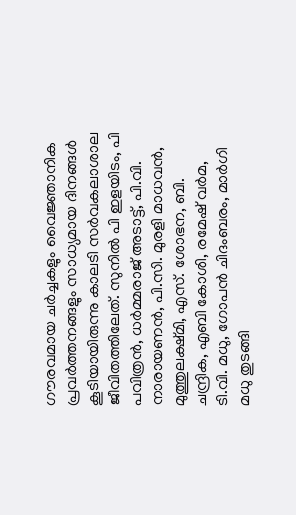ഗൗരവമായ ചർച്ചകളും വൈജ്ഞാനിക പ്രവർത്തനങ്ങളും സാധ്യമായ ദിനങ്ങൾ കൂടിയായിരുന്നു കാലടി സർവകലാശാല ജീവിതത്തിലേത്. സുനിൽ പി ഇളയിടം, പി പവിത്രൻ, ധർമ്മരാജ് അടാട്ട്, പി.വി. നാരായണൻ, പി.സി. മുരളി മാധവൻ, മുത്തുലക്ഷ്മി, എസ്. ശോഭന, ബി. ചന്ദ്രിക, എബി കോശി, രമേഷ് വർമ, ടി.വി. മധു, ഗോപൻ ചിദംബരം, മാർഗി മധു തുടങ്ങി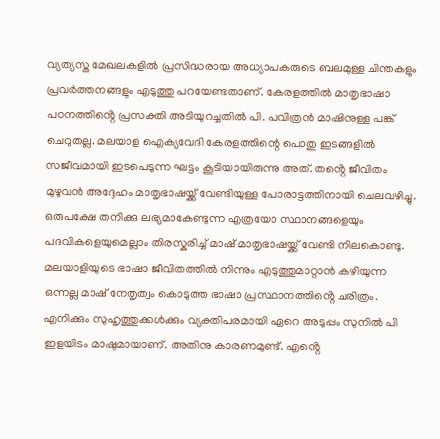വ്യത്യസ്ത മേഖലകളിൽ പ്രസിദ്ധരായ അധ്യാപകരുടെ ബലമുള്ള ചിന്തകളും പ്രവർത്തനങ്ങളും എടുത്തു പറയേണ്ടതാണ്. കേരളത്തിൽ മാതൃഭാഷാ പഠനത്തിൻ്റെ പ്രസക്തി അടിയുറച്ചതിൽ പി. പവിത്രൻ മാഷിനുള്ള പങ്ക് ചെറുതല്ല. മലയാള ഐക്യവേദി കേരളത്തിന്റെ പൊതു ഇടങ്ങളിൽ സജീവമായി ഇടപെടുന്ന ഘട്ടം കൂടിയായിരുന്നു അത്. തൻ്റെ ജീവിതം മുഴുവൻ അദ്ദേഹം മാതൃഭാഷയ്ക്ക് വേണ്ടിയുള്ള പോരാട്ടത്തിനായി ചെലവഴിച്ചു. ഒരുപക്ഷേ തനിക്കു ലഭ്യമാകേണ്ടുന്ന എത്രയോ സ്ഥാനങ്ങളെയും പദവികളെയുമെല്ലാം തിരസ്കരിച്ച് മാഷ് മാതൃഭാഷയ്ക്ക് വേണ്ടി നിലകൊണ്ടു. മലയാളിയുടെ ഭാഷാ ജീവിതത്തിൽ നിന്നും എടുത്തുമാറ്റാൻ കഴിയുന്ന ഒന്നല്ല മാഷ് നേതൃത്വം കൊടുത്ത ഭാഷാ പ്രസ്ഥാനത്തിൻ്റെ ചരിത്രം.
എനിക്കും സുഹൃത്തുക്കൾക്കും വ്യക്തിപരമായി ഏറെ അടുപ്പം സുനിൽ പി ഇളയിടം മാഷുമായാണ്. അതിനു കാരണമുണ്ട്. എൻ്റെ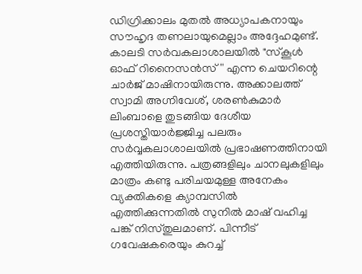ഡിഗ്രിക്കാലം മുതൽ അധ്യാപകനായും സൗഹൃദ തണലായുമെല്ലാം അദ്ദേഹമുണ്ട്. കാലടി സർവകലാശാലയിൽ "സ്കൂൾ ഓഫ് റിനൈസൻസ്'' എന്ന ചെയറിന്റെ ചാർജ് മാഷിനായിരുന്നു. അക്കാലത്ത് സ്വാമി അഗ്നിവേശ്, ശരൺകുമാർ ലിംബാളെ തുടങ്ങിയ ദേശീയ പ്രശസ്തിയാർജ്ജിച്ച പലരും സർവ്വകലാശാലയിൽ പ്രഭാഷണത്തിനായി എത്തിയിരുന്നു. പത്രങ്ങളിലും ചാനലുകളിലും മാത്രം കണ്ടു പരിചയമുള്ള അനേകം വ്യക്തികളെ ക്യാമ്പസിൽ എത്തിക്കുന്നതിൽ സുനിൽ മാഷ് വഹിച്ച പങ്ക് നിസ്തുലമാണ്. പിന്നീട് ഗവേഷകരെയും കുറച്ച്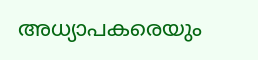അധ്യാപകരെയും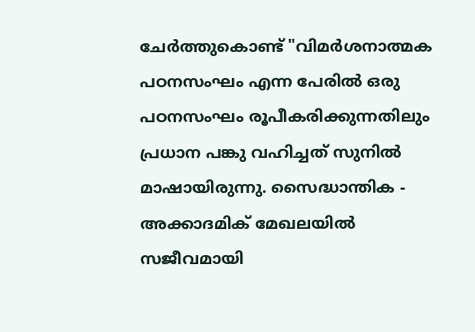ചേർത്തുകൊണ്ട് "വിമർശനാത്മക പഠനസംഘം എന്ന പേരിൽ ഒരു പഠനസംഘം രൂപീകരിക്കുന്നതിലും പ്രധാന പങ്കു വഹിച്ചത് സുനിൽ മാഷായിരുന്നു. സൈദ്ധാന്തിക - അക്കാദമിക് മേഖലയിൽ സജീവമായി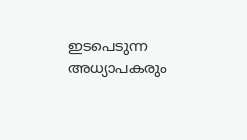ഇടപെടുന്ന അധ്യാപകരും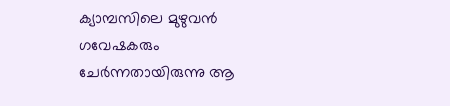ക്യാമ്പസിലെ മുഴുവൻ ഗവേഷകരും ചേർന്നതായിരുന്നു ആ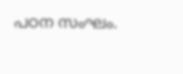പഠന സംഘം.